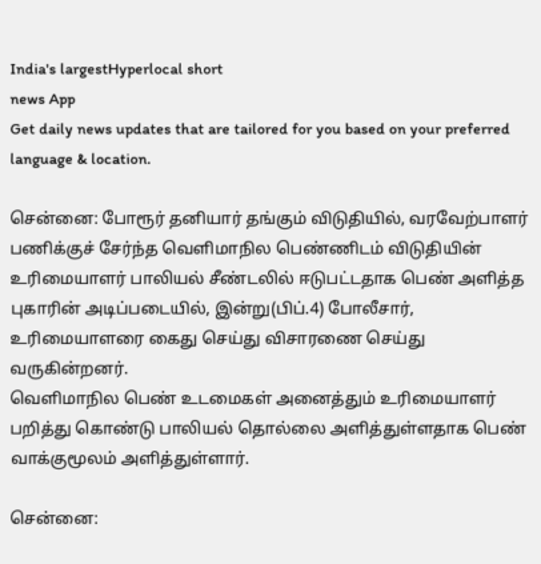India's largestHyperlocal short
news App
Get daily news updates that are tailored for you based on your preferred language & location.

சென்னை: போரூர் தனியார் தங்கும் விடுதியில், வரவேற்பாளர் பணிக்குச் சேர்ந்த வெளிமாநில பெண்ணிடம் விடுதியின் உரிமையாளர் பாலியல் சீண்டலில் ஈடுபட்டதாக பெண் அளித்த புகாரின் அடிப்படையில், இன்று(பிப்.4) போலீசார், உரிமையாளரை கைது செய்து விசாரணை செய்து வருகின்றனர்.
வெளிமாநில பெண் உடமைகள் அனைத்தும் உரிமையாளர் பறித்து கொண்டு பாலியல் தொல்லை அளித்துள்ளதாக பெண் வாக்குமூலம் அளித்துள்ளார்.

சென்னை: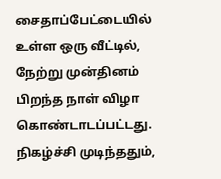சைதாப்பேட்டையில் உள்ள ஒரு வீட்டில், நேற்று முன்தினம் பிறந்த நாள் விழா கொண்டாடப்பட்டது. நிகழ்ச்சி முடிந்ததும்,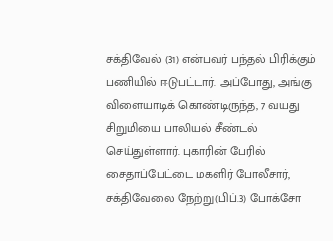சக்திவேல் (31) என்பவர் பந்தல் பிரிக்கும் பணியில் ஈடுபட்டார். அப்போது, அங்கு விளையாடிக் கொண்டிருந்த, 7 வயது சிறுமியை பாலியல் சீண்டல் செய்துள்ளார். புகாரின் பேரில் சைதாப்பேட்டை மகளிர் போலீசார், சக்திவேலை நேற்று(பிப்.3) போக்சோ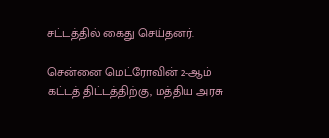சட்டத்தில் கைது செய்தனர்.

சென்னை மெட்ரோவின் 2-ஆம் கட்டத் திட்டத்திற்கு, மத்திய அரசு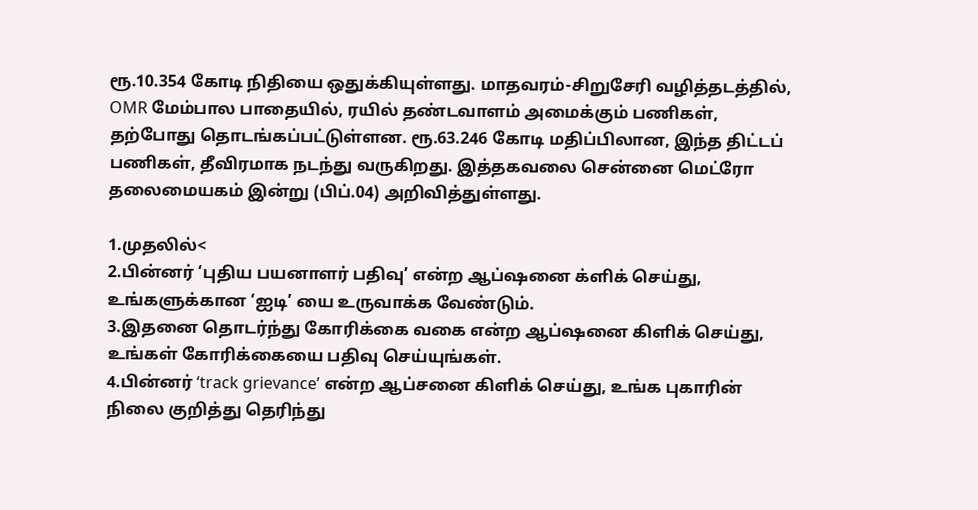ரூ.10.354 கோடி நிதியை ஒதுக்கியுள்ளது. மாதவரம்-சிறுசேரி வழித்தடத்தில், OMR மேம்பால பாதையில், ரயில் தண்டவாளம் அமைக்கும் பணிகள், தற்போது தொடங்கப்பட்டுள்ளன. ரூ.63.246 கோடி மதிப்பிலான, இந்த திட்டப் பணிகள், தீவிரமாக நடந்து வருகிறது. இத்தகவலை சென்னை மெட்ரோ தலைமையகம் இன்று (பிப்.04) அறிவித்துள்ளது.

1.முதலில்<
2.பின்னர் ‘புதிய பயனாளர் பதிவு’ என்ற ஆப்ஷனை க்ளிக் செய்து, உங்களுக்கான ‘ஐடி’ யை உருவாக்க வேண்டும்.
3.இதனை தொடர்ந்து கோரிக்கை வகை என்ற ஆப்ஷனை கிளிக் செய்து, உங்கள் கோரிக்கையை பதிவு செய்யுங்கள்.
4.பின்னர் ‘track grievance’ என்ற ஆப்சனை கிளிக் செய்து, உங்க புகாரின் நிலை குறித்து தெரிந்து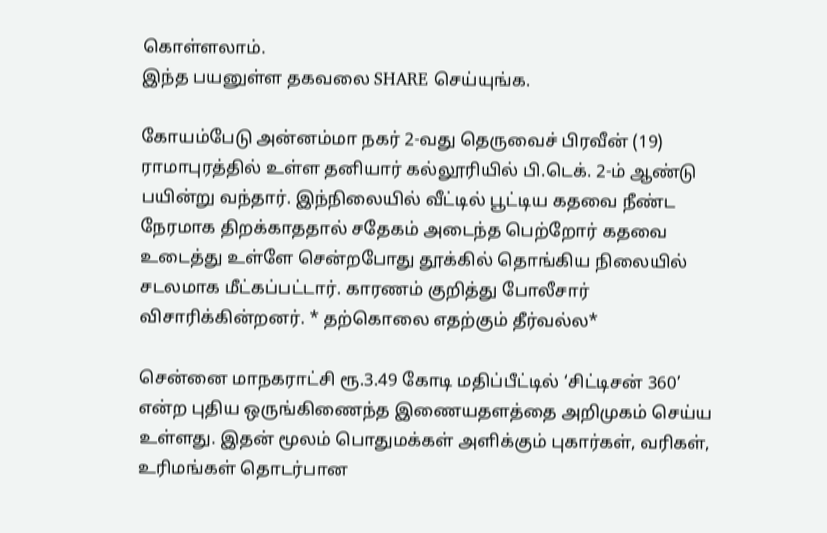கொள்ளலாம்.
இந்த பயனுள்ள தகவலை SHARE செய்யுங்க.

கோயம்பேடு அன்னம்மா நகர் 2-வது தெருவைச் பிரவீன் (19) ராமாபுரத்தில் உள்ள தனியார் கல்லூரியில் பி.டெக். 2-ம் ஆண்டு பயின்று வந்தார். இந்நிலையில் வீட்டில் பூட்டிய கதவை நீண்ட நேரமாக திறக்காததால் சதேகம் அடைந்த பெற்றோர் கதவை உடைத்து உள்ளே சென்றபோது தூக்கில் தொங்கிய நிலையில் சடலமாக மீட்கப்பட்டார். காரணம் குறித்து போலீசார் விசாரிக்கின்றனர். * தற்கொலை எதற்கும் தீர்வல்ல*

சென்னை மாநகராட்சி ரூ.3.49 கோடி மதிப்பீட்டில் ‘சிட்டிசன் 360’ என்ற புதிய ஒருங்கிணைந்த இணையதளத்தை அறிமுகம் செய்ய உள்ளது. இதன் மூலம் பொதுமக்கள் அளிக்கும் புகார்கள், வரிகள், உரிமங்கள் தொடர்பான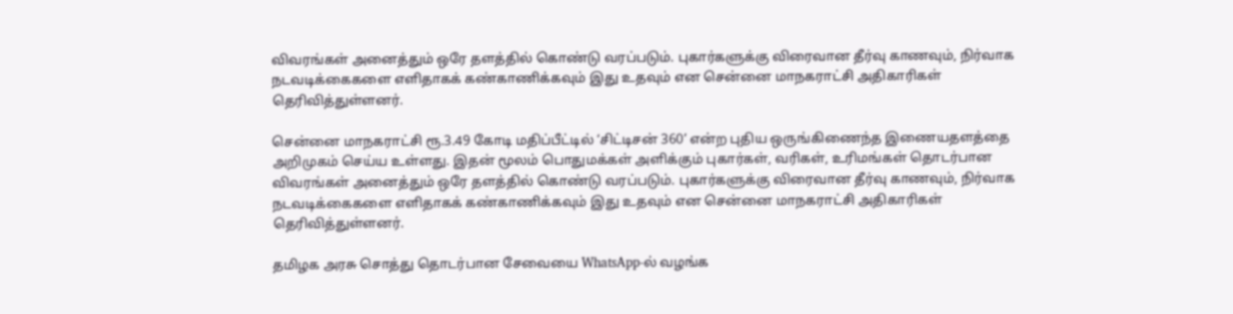விவரங்கள் அனைத்தும் ஒரே தளத்தில் கொண்டு வரப்படும். புகார்களுக்கு விரைவான தீர்வு காணவும், நிர்வாக நடவடிக்கைகளை எளிதாகக் கண்காணிக்கவும் இது உதவும் என சென்னை மாநகராட்சி அதிகாரிகள் தெரிவித்துள்ளனர்.

சென்னை மாநகராட்சி ரூ.3.49 கோடி மதிப்பீட்டில் ‘சிட்டிசன் 360’ என்ற புதிய ஒருங்கிணைந்த இணையதளத்தை அறிமுகம் செய்ய உள்ளது. இதன் மூலம் பொதுமக்கள் அளிக்கும் புகார்கள், வரிகள், உரிமங்கள் தொடர்பான விவரங்கள் அனைத்தும் ஒரே தளத்தில் கொண்டு வரப்படும். புகார்களுக்கு விரைவான தீர்வு காணவும், நிர்வாக நடவடிக்கைகளை எளிதாகக் கண்காணிக்கவும் இது உதவும் என சென்னை மாநகராட்சி அதிகாரிகள் தெரிவித்துள்ளனர்.

தமிழக அரசு சொத்து தொடர்பான சேவையை WhatsApp-ல் வழங்க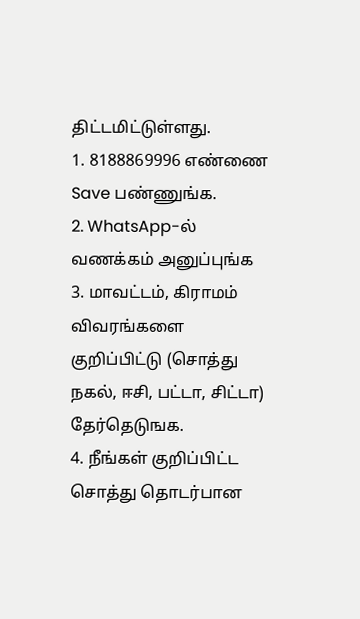திட்டமிட்டுள்ளது.
1. 8188869996 எண்ணை Save பண்ணுங்க.
2. WhatsApp-ல் வணக்கம் அனுப்புங்க
3. மாவட்டம், கிராமம் விவரங்களை குறிப்பிட்டு (சொத்து நகல், ஈசி, பட்டா, சிட்டா) தேர்தெடுஙக.
4. நீங்கள் குறிப்பிட்ட சொத்து தொடர்பான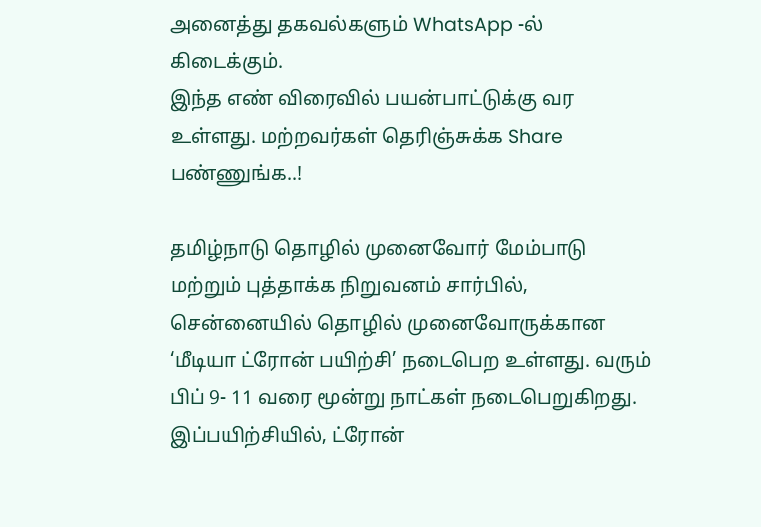அனைத்து தகவல்களும் WhatsApp -ல் கிடைக்கும்.
இந்த எண் விரைவில் பயன்பாட்டுக்கு வர உள்ளது. மற்றவர்கள் தெரிஞ்சுக்க Share பண்ணுங்க..!

தமிழ்நாடு தொழில் முனைவோர் மேம்பாடு மற்றும் புத்தாக்க நிறுவனம் சார்பில், சென்னையில் தொழில் முனைவோருக்கான ‘மீடியா ட்ரோன் பயிற்சி’ நடைபெற உள்ளது. வரும் பிப் 9- 11 வரை மூன்று நாட்கள் நடைபெறுகிறது. இப்பயிற்சியில், ட்ரோன்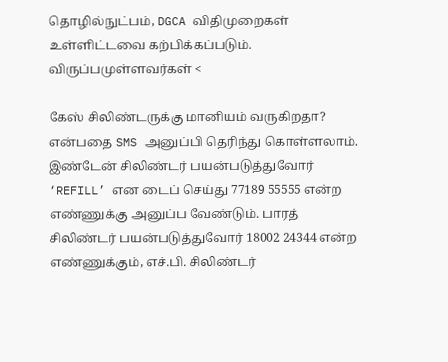தொழில்நுட்பம், DGCA விதிமுறைகள் உள்ளிட்டவை கற்பிக்கப்படும். விருப்பமுள்ளவர்கள் <

கேஸ் சிலிண்டருக்கு மானியம் வருகிறதா? என்பதை SMS அனுப்பி தெரிந்து கொள்ளலாம். இண்டேன் சிலிண்டர் பயன்படுத்துவோர் ‘REFILL’ என டைப் செய்து 77189 55555 என்ற எண்ணுக்கு அனுப்ப வேண்டும். பாரத் சிலிண்டர் பயன்படுத்துவோர் 18002 24344 என்ற எண்ணுக்கும், எச்.பி. சிலிண்டர்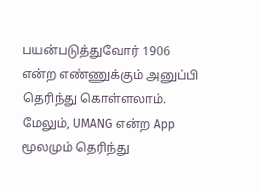பயன்படுத்துவோர் 1906 என்ற எண்ணுக்கும் அனுப்பி தெரிந்து கொள்ளலாம். மேலும், UMANG என்ற App மூலமும் தெரிந்து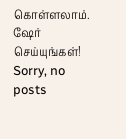கொள்ளலாம். ஷேர் செய்யுங்கள்!
Sorry, no posts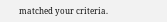matched your criteria.